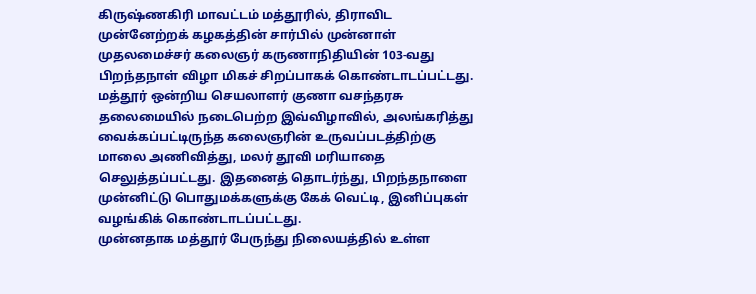கிருஷ்ணகிரி மாவட்டம் மத்தூரில், திராவிட முன்னேற்றக் கழகத்தின் சார்பில் முன்னாள் முதலமைச்சர் கலைஞர் கருணாநிதியின் 103-வது பிறந்தநாள் விழா மிகச் சிறப்பாகக் கொண்டாடப்பட்டது.
மத்தூர் ஒன்றிய செயலாளர் குணா வசந்தரசு தலைமையில் நடைபெற்ற இவ்விழாவில், அலங்கரித்து வைக்கப்பட்டிருந்த கலைஞரின் உருவப்படத்திற்கு மாலை அணிவித்து, மலர் தூவி மரியாதை செலுத்தப்பட்டது. இதனைத் தொடர்ந்து, பிறந்தநாளை முன்னிட்டு பொதுமக்களுக்கு கேக் வெட்டி, இனிப்புகள் வழங்கிக் கொண்டாடப்பட்டது.
முன்னதாக மத்தூர் பேருந்து நிலையத்தில் உள்ள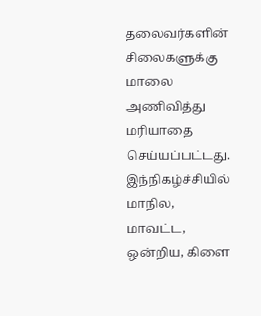தலைவர்களின் சிலைகளுக்கு மாலை அணிவித்து மரியாதை செய்யப்பட்டது. இந்நிகழ்ச்சியில் மாநில, மாவட்ட, ஒன்றிய, கிளை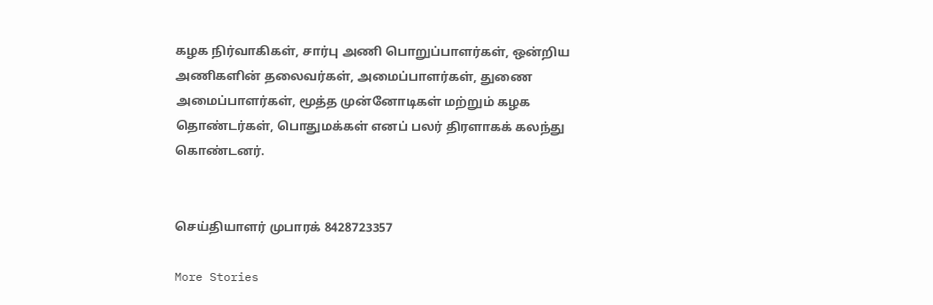கழக நிர்வாகிகள், சார்பு அணி பொறுப்பாளர்கள், ஒன்றிய அணிகளின் தலைவர்கள், அமைப்பாளர்கள், துணை அமைப்பாளர்கள், மூத்த முன்னோடிகள் மற்றும் கழக தொண்டர்கள், பொதுமக்கள் எனப் பலர் திரளாகக் கலந்து கொண்டனர்.


செய்தியாளர் முபாரக் 8428723357

More Stories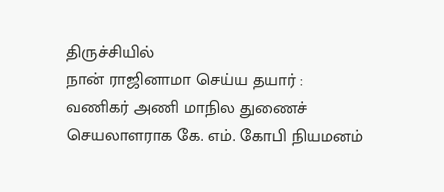திருச்சியில்
நான் ராஜினாமா செய்ய தயார் :
வணிகர் அணி மாநில துணைச் செயலாளராக கே. எம். கோபி நியமனம்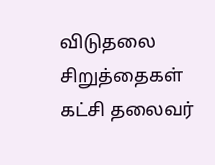விடுதலை சிறுத்தைகள் கட்சி தலைவர்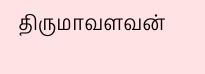திருமாவளவன்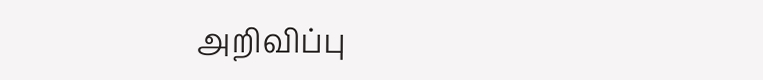அறிவிப்பு